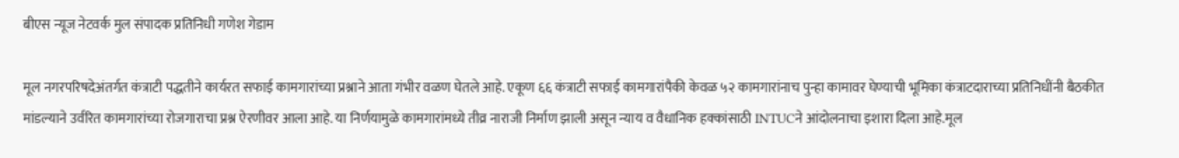बीएस न्यूज नेटवर्क मुल संपादक प्रतिनिधी गणेश गेडाम

मूल नगरपरिषदेअंतर्गत कंत्राटी पद्धतीने कार्यरत सफाई कामगारांच्या प्रश्नाने आता गंभीर वळण घेतले आहे. एकूण ६६ कंत्राटी सफाई कामगारांपैकी केवळ ५२ कामगारांनाच पुन्हा कामावर घेण्याची भूमिका कंत्राटदाराच्या प्रतिनिधींनी बैठकीत मांडल्याने उर्वरित कामगारांच्या रोजगाराचा प्रश्न ऐरणीवर आला आहे. या निर्णयामुळे कामगारांमध्ये तीव्र नाराजी निर्माण झाली असून न्याय व वैधानिक हक्कांसाठी INTUCने आंदोलनाचा इशारा दिला आहे.मूल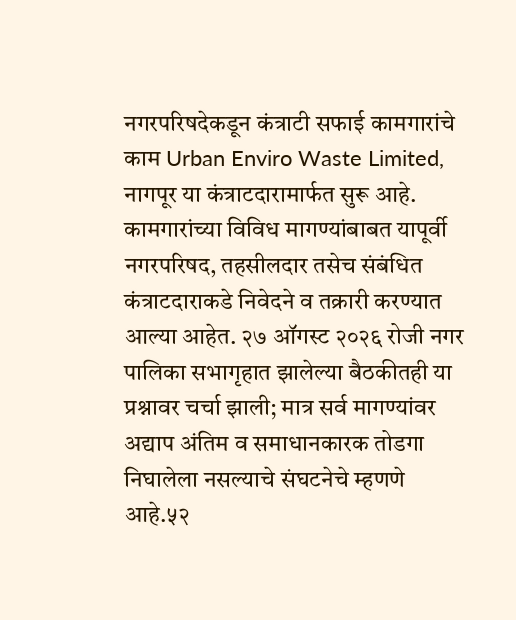नगरपरिषदेकडून कंत्राटी सफाई कामगारांचे काम Urban Enviro Waste Limited, नागपूर या कंत्राटदारामार्फत सुरू आहे. कामगारांच्या विविध मागण्यांबाबत यापूर्वी नगरपरिषद, तहसीलदार तसेच संबंधित कंत्राटदाराकडे निवेदने व तक्रारी करण्यात आल्या आहेत. २७ ऑगस्ट २०२६ रोजी नगर पालिका सभागृहात झालेल्या बैठकीतही या प्रश्नावर चर्चा झाली; मात्र सर्व मागण्यांवर अद्याप अंतिम व समाधानकारक तोडगा निघालेला नसल्याचे संघटनेचे म्हणणे आहे.५२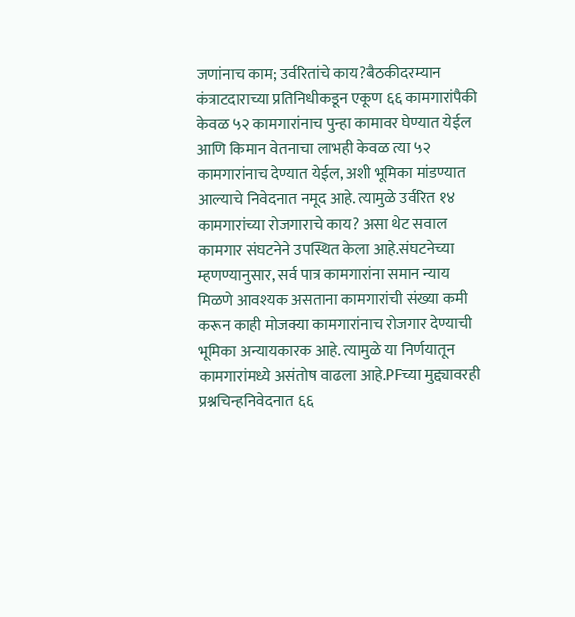जणांनाच काम; उर्वरितांचे काय?बैठकीदरम्यान कंत्राटदाराच्या प्रतिनिधीकडून एकूण ६६ कामगारांपैकी केवळ ५२ कामगारांनाच पुन्हा कामावर घेण्यात येईल आणि किमान वेतनाचा लाभही केवळ त्या ५२ कामगारांनाच देण्यात येईल, अशी भूमिका मांडण्यात आल्याचे निवेदनात नमूद आहे. त्यामुळे उर्वरित १४ कामगारांच्या रोजगाराचे काय? असा थेट सवाल कामगार संघटनेने उपस्थित केला आहे.संघटनेच्या म्हणण्यानुसार, सर्व पात्र कामगारांना समान न्याय मिळणे आवश्यक असताना कामगारांची संख्या कमी करून काही मोजक्या कामगारांनाच रोजगार देण्याची भूमिका अन्यायकारक आहे. त्यामुळे या निर्णयातून कामगारांमध्ये असंतोष वाढला आहे.PFच्या मुद्द्यावरही प्रश्नचिन्हनिवेदनात ६६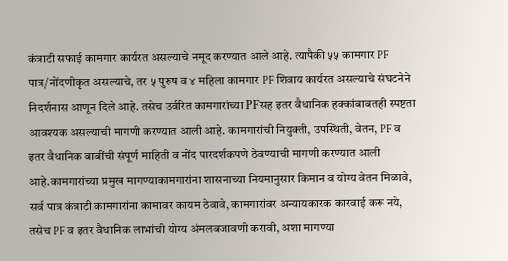कंत्राटी सफाई कामगार कार्यरत असल्याचे नमूद करण्यात आले आहे. त्यापैकी ५५ कामगार PF पात्र/नोंदणीकृत असल्याचे, तर ५ पुरुष व ४ महिला कामगार PF शिवाय कार्यरत असल्याचे संघटनेने निदर्शनास आणून दिले आहे. तसेच उर्वरित कामगारांच्या PFसह इतर वैधानिक हक्कांबाबतही स्पष्टता आवश्यक असल्याची मागणी करण्यात आली आहे. कामगारांची नियुक्ती, उपस्थिती, वेतन, PF व इतर वैधानिक बाबींची संपूर्ण माहिती व नोंद पारदर्शकपणे ठेवण्याची मागणी करण्यात आली आहे.कामगारांच्या प्रमुख मागण्याकामगारांना शासनाच्या नियमानुसार किमान व योग्य वेतन मिळावे, सर्व पात्र कंत्राटी कामगारांना कामावर कायम ठेवावे, कामगारांवर अन्यायकारक कारवाई करू नये, तसेच PF व इतर वैधानिक लाभांची योग्य अंमलबजावणी करावी, अशा मागण्या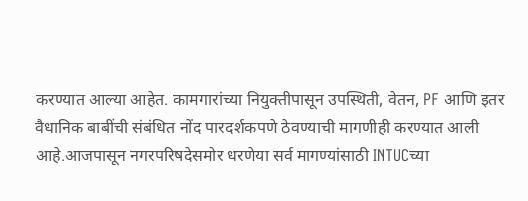करण्यात आल्या आहेत. कामगारांच्या नियुक्तीपासून उपस्थिती, वेतन, PF आणि इतर वैधानिक बाबींची संबंधित नोंद पारदर्शकपणे ठेवण्याची मागणीही करण्यात आली आहे.आजपासून नगरपरिषदेसमोर धरणेया सर्व मागण्यांसाठी INTUCच्या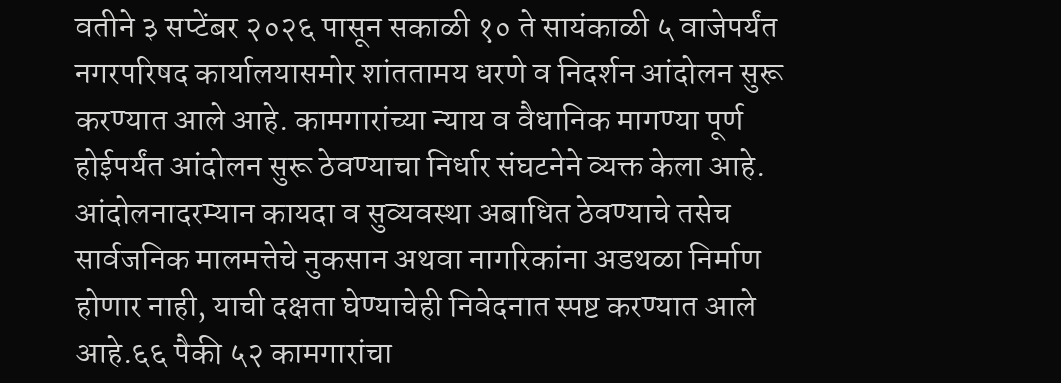वतीने ३ सप्टेंबर २०२६ पासून सकाळी १० ते सायंकाळी ५ वाजेपर्यंत नगरपरिषद कार्यालयासमोर शांततामय धरणे व निदर्शन आंदोलन सुरू करण्यात आले आहे. कामगारांच्या न्याय व वैधानिक मागण्या पूर्ण होईपर्यंत आंदोलन सुरू ठेवण्याचा निर्धार संघटनेने व्यक्त केला आहे. आंदोलनादरम्यान कायदा व सुव्यवस्था अबाधित ठेवण्याचे तसेच सार्वजनिक मालमत्तेचे नुकसान अथवा नागरिकांना अडथळा निर्माण होणार नाही, याची दक्षता घेण्याचेही निवेदनात स्पष्ट करण्यात आले आहे.६६ पैकी ५२ कामगारांचा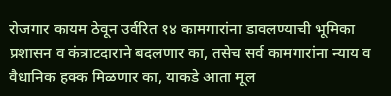रोजगार कायम ठेवून उर्वरित १४ कामगारांना डावलण्याची भूमिका प्रशासन व कंत्राटदाराने बदलणार का, तसेच सर्व कामगारांना न्याय व वैधानिक हक्क मिळणार का, याकडे आता मूल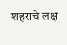शहराचे लक्ष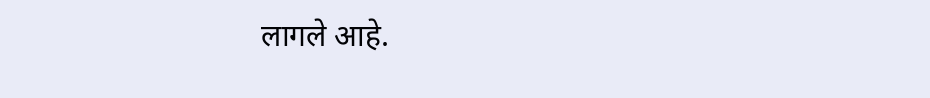लागले आहे.